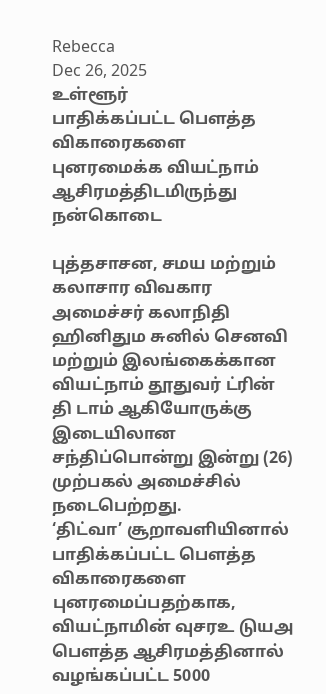Rebecca
Dec 26, 2025
உள்ளூர்
பாதிக்கப்பட்ட பௌத்த விகாரைகளை புனரமைக்க வியட்நாம் ஆசிரமத்திடமிருந்து நன்கொடை

புத்தசாசன, சமய மற்றும் கலாசார விவகார அமைச்சர் கலாநிதி ஹினிதும சுனில் செனவி மற்றும் இலங்கைக்கான வியட்நாம் தூதுவர் ட்ரின் தி டாம் ஆகியோருக்கு இடையிலான சந்திப்பொன்று இன்று (26) முற்பகல் அமைச்சில் நடைபெற்றது.
‘திட்வா’ சூறாவளியினால் பாதிக்கப்பட்ட பௌத்த விகாரைகளை புனரமைப்பதற்காக, வியட்நாமின் வுசரஉ டுயஅ பௌத்த ஆசிரமத்தினால் வழங்கப்பட்ட 5000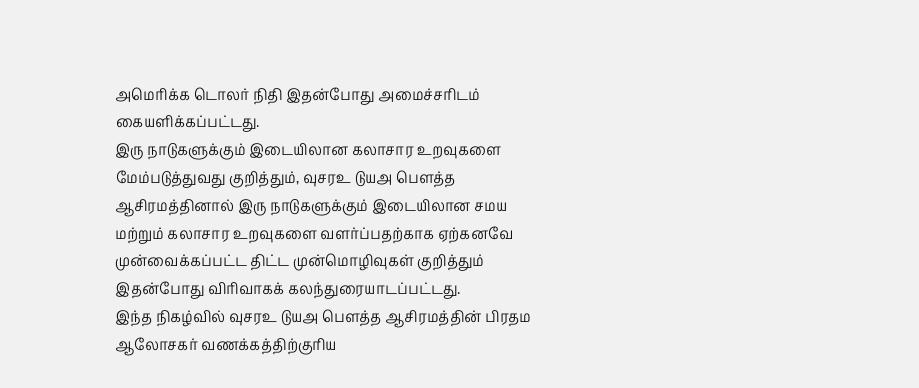அமெரிக்க டொலர் நிதி இதன்போது அமைச்சரிடம் கையளிக்கப்பட்டது.
இரு நாடுகளுக்கும் இடையிலான கலாசார உறவுகளை மேம்படுத்துவது குறித்தும், வுசரஉ டுயஅ பௌத்த ஆசிரமத்தினால் இரு நாடுகளுக்கும் இடையிலான சமய மற்றும் கலாசார உறவுகளை வளர்ப்பதற்காக ஏற்கனவே முன்வைக்கப்பட்ட திட்ட முன்மொழிவுகள் குறித்தும் இதன்போது விரிவாகக் கலந்துரையாடப்பட்டது.
இந்த நிகழ்வில் வுசரஉ டுயஅ பௌத்த ஆசிரமத்தின் பிரதம ஆலோசகர் வணக்கத்திற்குரிய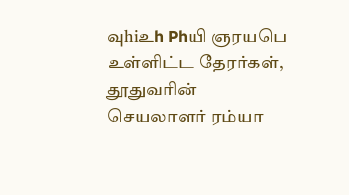வுhiஉh Phயி ஞரயபெ உள்ளிட்ட தேரர்கள், தூதுவரின் செயலாளர் ரம்யா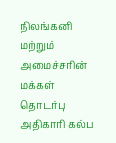நிலங்கனி மற்றும் அமைச்சரின் மக்கள் தொடர்பு அதிகாரி கல்ப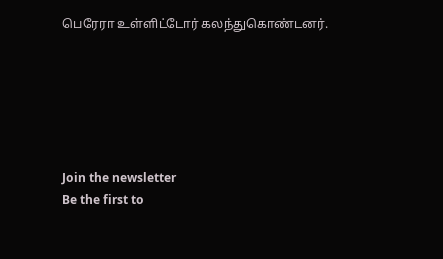பெரேரா உள்ளிட்டோர் கலந்துகொண்டனர்.






Join the newsletter
Be the first to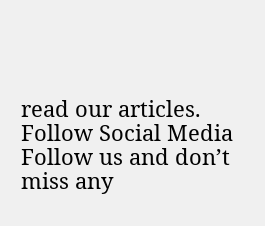read our articles.
Follow Social Media
Follow us and don’t miss any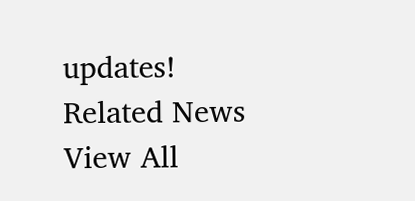updates!
Related News
View All